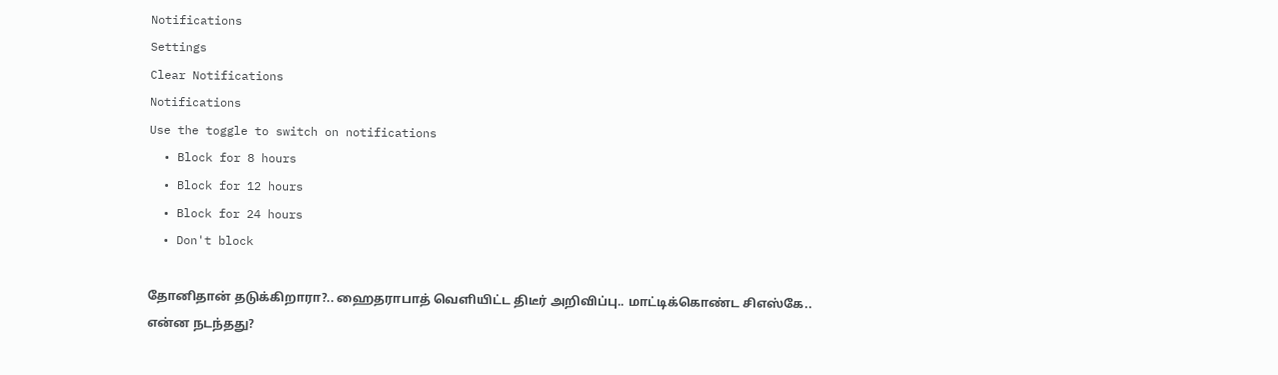Notifications
Settings
Clear Notifications
Notifications
Use the toggle to switch on notifications
  • Block for 8 hours
  • Block for 12 hours
  • Block for 24 hours
  • Don't block

தோனிதான் தடுக்கிறாரா?.. ஹைதராபாத் வெளியிட்ட திடீர் அறிவிப்பு.. மாட்டிக்கொண்ட சிஎஸ்கே.. என்ன நடந்தது?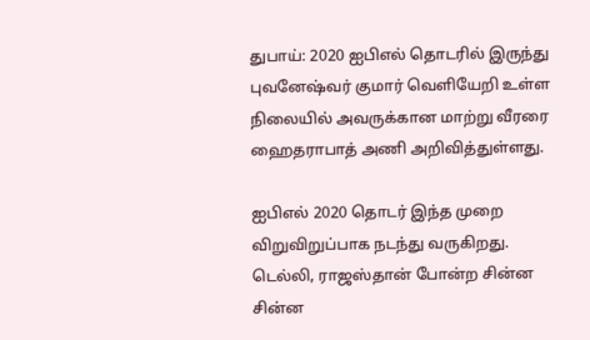துபாய்: 2020 ஐபிஎல் தொடரில் இருந்து புவனேஷ்வர் குமார் வெளியேறி உள்ள நிலையில் அவருக்கான மாற்று வீரரை ஹைதராபாத் அணி அறிவித்துள்ளது.

ஐபிஎல் 2020 தொடர் இந்த முறை விறுவிறுப்பாக நடந்து வருகிறது. டெல்லி, ராஜஸ்தான் போன்ற சின்ன சின்ன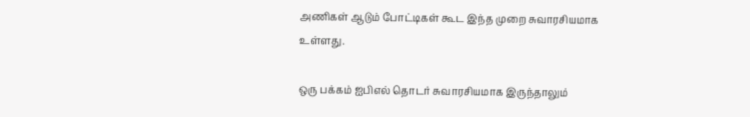அணிகள் ஆடும் போட்டிகள் கூட இந்த முறை சுவாரசியமாக உள்ளது.

ஒரு பக்கம் ஐபிஎல் தொடர் சுவாரசியமாக இருந்தாலும்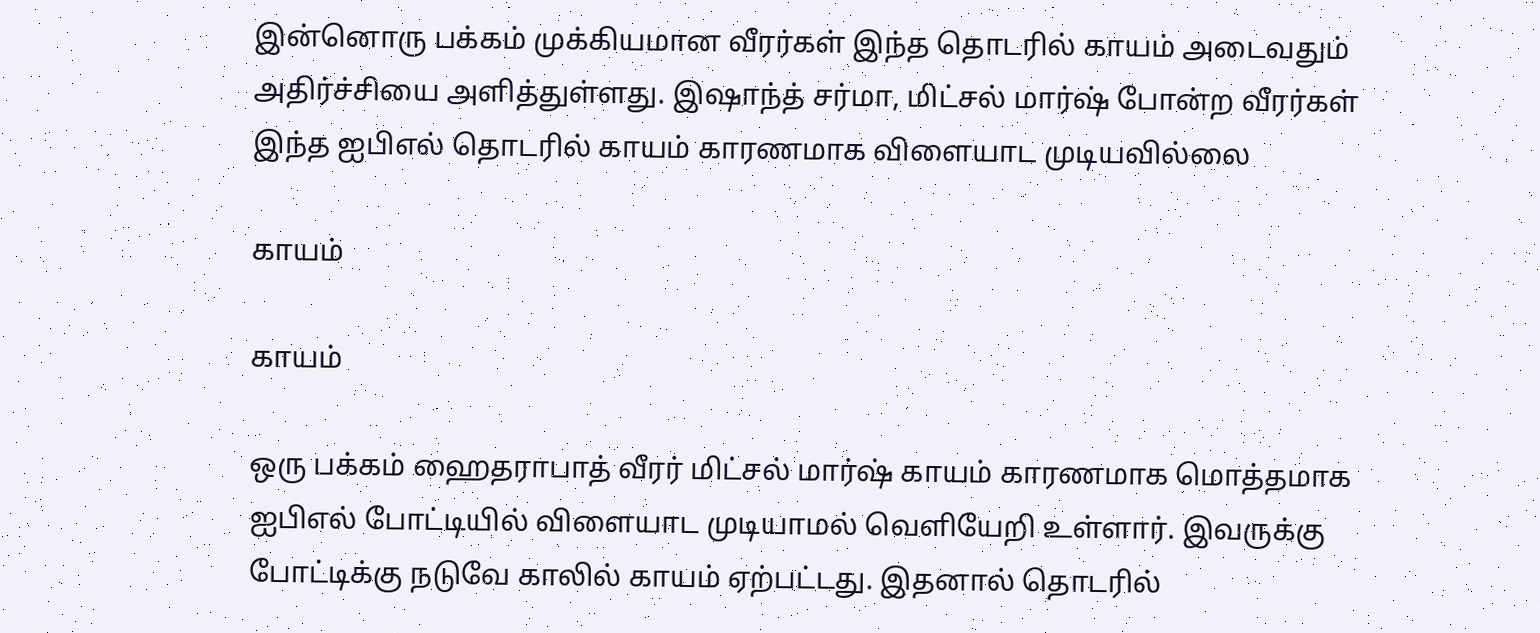இன்னொரு பக்கம் முக்கியமான வீரர்கள் இந்த தொடரில் காயம் அடைவதும் அதிர்ச்சியை அளித்துள்ளது. இஷாந்த் சர்மா, மிட்சல் மார்ஷ் போன்ற வீரர்கள் இந்த ஐபிஎல் தொடரில் காயம் காரணமாக விளையாட முடியவில்லை

காயம்

காயம்

ஒரு பக்கம் ஹைதராபாத் வீரர் மிட்சல் மார்ஷ் காயம் காரணமாக மொத்தமாக ஐபிஎல் போட்டியில் விளையாட முடியாமல் வெளியேறி உள்ளார். இவருக்கு போட்டிக்கு நடுவே காலில் காயம் ஏற்பட்டது. இதனால் தொடரில்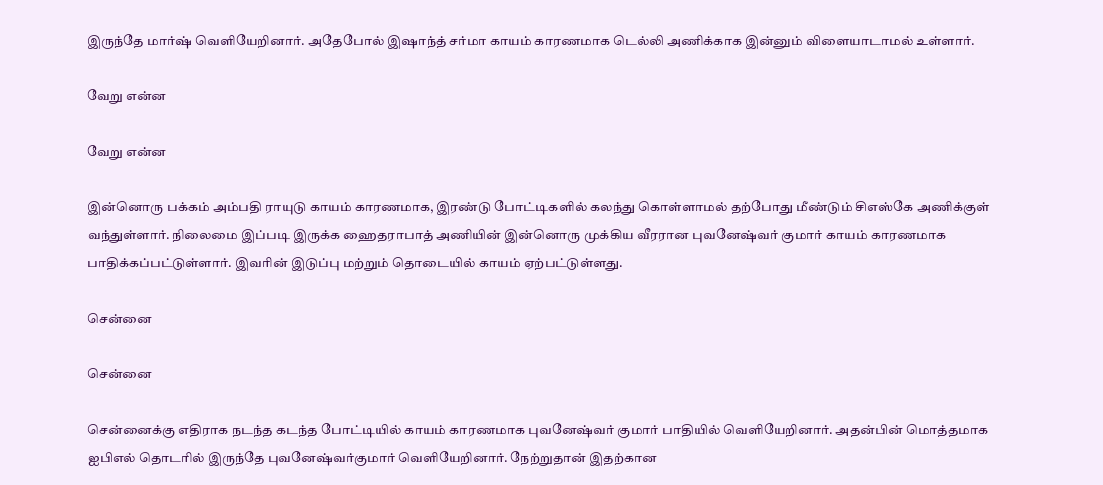இருந்தே மார்ஷ் வெளியேறினார். அதேபோல் இஷாந்த் சர்மா காயம் காரணமாக டெல்லி அணிக்காக இன்னும் விளையாடாமல் உள்ளார்.

வேறு என்ன

வேறு என்ன

இன்னொரு பக்கம் அம்பதி ராயுடு காயம் காரணமாக, இரண்டு போட்டிகளில் கலந்து கொள்ளாமல் தற்போது மீண்டும் சிஎஸ்கே அணிக்குள் வந்துள்ளார். நிலைமை இப்படி இருக்க ஹைதராபாத் அணியின் இன்னொரு முக்கிய வீரரான புவனேஷ்வர் குமார் காயம் காரணமாக பாதிக்கப்பட்டுள்ளார். இவரின் இடுப்பு மற்றும் தொடையில் காயம் ஏற்பட்டுள்ளது.

சென்னை

சென்னை

சென்னைக்கு எதிராக நடந்த கடந்த போட்டியில் காயம் காரணமாக புவனேஷ்வர் குமார் பாதியில் வெளியேறினார். அதன்பின் மொத்தமாக ஐபிஎல் தொடரில் இருந்தே புவனேஷ்வர்குமார் வெளியேறினார். நேற்றுதான் இதற்கான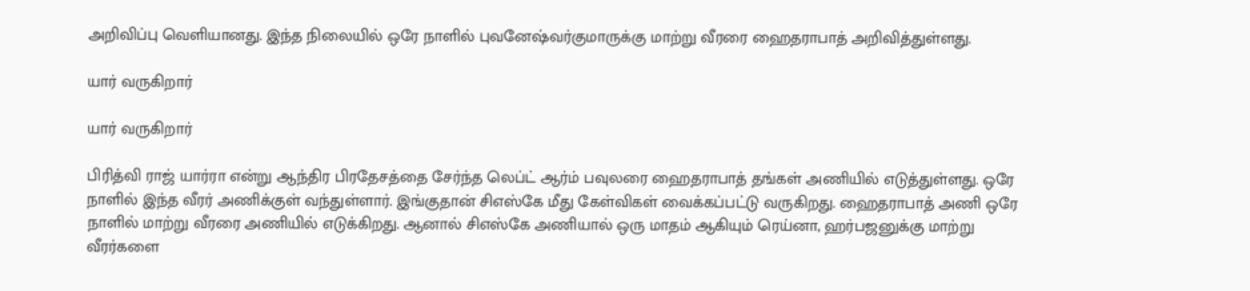அறிவிப்பு வெளியானது. இந்த நிலையில் ஒரே நாளில் புவனேஷ்வர்குமாருக்கு மாற்று வீரரை ஹைதராபாத் அறிவித்துள்ளது.

யார் வருகிறார்

யார் வருகிறார்

பிரித்வி ராஜ் யார்ரா என்று ஆந்திர பிரதேசத்தை சேர்ந்த லெப்ட் ஆர்ம் பவுலரை ஹைதராபாத் தங்கள் அணியில் எடுத்துள்ளது. ஒரே நாளில் இந்த வீரர் அணிக்குள் வந்துள்ளார். இங்குதான் சிஎஸ்கே மீது கேள்விகள் வைக்கப்பட்டு வருகிறது. ஹைதராபாத் அணி ஒரே நாளில் மாற்று வீரரை அணியில் எடுக்கிறது. ஆனால் சிஎஸ்கே அணியால் ஒரு மாதம் ஆகியும் ரெய்னா, ஹர்பஜனுக்கு மாற்று வீரர்களை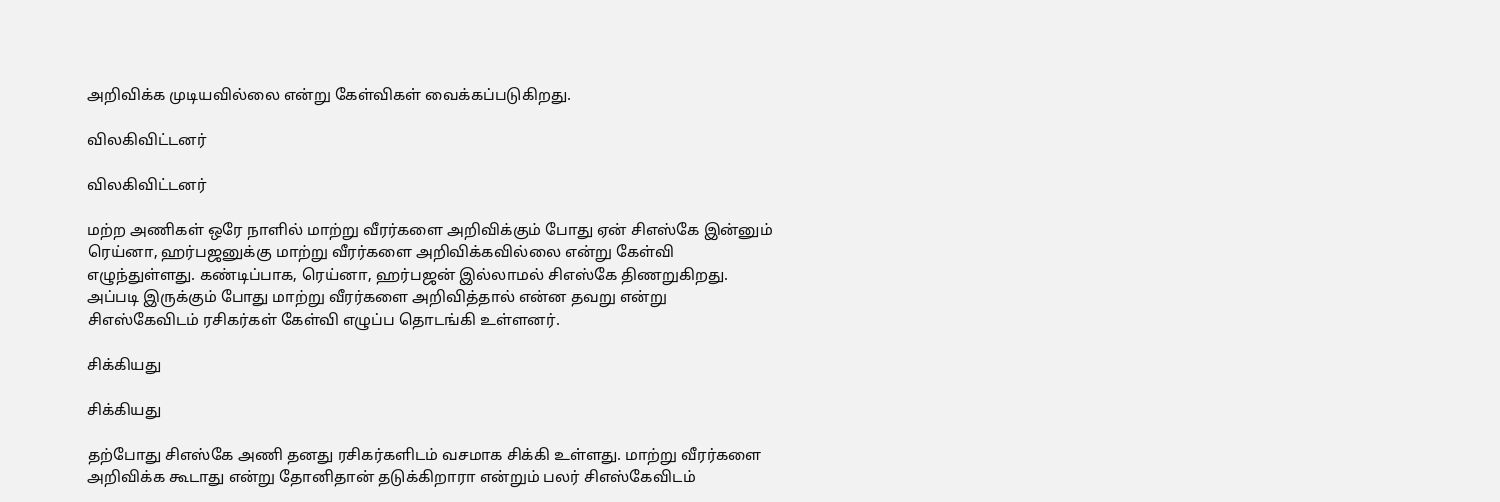அறிவிக்க முடியவில்லை என்று கேள்விகள் வைக்கப்படுகிறது.

விலகிவிட்டனர்

விலகிவிட்டனர்

மற்ற அணிகள் ஒரே நாளில் மாற்று வீரர்களை அறிவிக்கும் போது ஏன் சிஎஸ்கே இன்னும் ரெய்னா, ஹர்பஜனுக்கு மாற்று வீரர்களை அறிவிக்கவில்லை என்று கேள்வி எழுந்துள்ளது. கண்டிப்பாக, ரெய்னா, ஹர்பஜன் இல்லாமல் சிஎஸ்கே திணறுகிறது. அப்படி இருக்கும் போது மாற்று வீரர்களை அறிவித்தால் என்ன தவறு என்று சிஎஸ்கேவிடம் ரசிகர்கள் கேள்வி எழுப்ப தொடங்கி உள்ளனர்.

சிக்கியது

சிக்கியது

தற்போது சிஎஸ்கே அணி தனது ரசிகர்களிடம் வசமாக சிக்கி உள்ளது. மாற்று வீரர்களை அறிவிக்க கூடாது என்று தோனிதான் தடுக்கிறாரா என்றும் பலர் சிஎஸ்கேவிடம்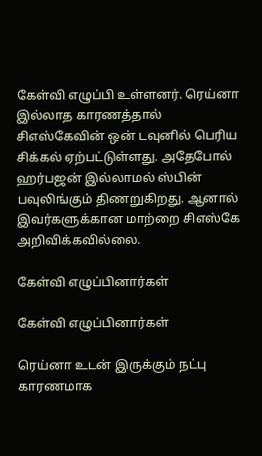கேள்வி எழுப்பி உள்ளனர். ரெய்னா இல்லாத காரணத்தால் சிஎஸ்கேவின் ஒன் டவுனில் பெரிய சிக்கல் ஏற்பட்டுள்ளது. அதேபோல் ஹர்பஜன் இல்லாமல் ஸ்பின் பவுலிங்கும் திணறுகிறது. ஆனால் இவர்களுக்கான மாற்றை சிஎஸ்கே அறிவிக்கவில்லை.

கேள்வி எழுப்பினார்கள்

கேள்வி எழுப்பினார்கள்

ரெய்னா உடன் இருக்கும் நட்பு காரணமாக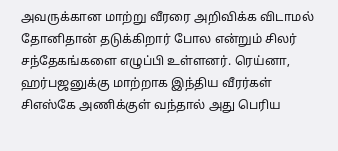அவருக்கான மாற்று வீரரை அறிவிக்க விடாமல் தோனிதான் தடுக்கிறார் போல என்றும் சிலர் சந்தேகங்களை எழுப்பி உள்ளனர். ரெய்னா, ஹர்பஜனுக்கு மாற்றாக இந்திய வீரர்கள் சிஎஸ்கே அணிக்குள் வந்தால் அது பெரிய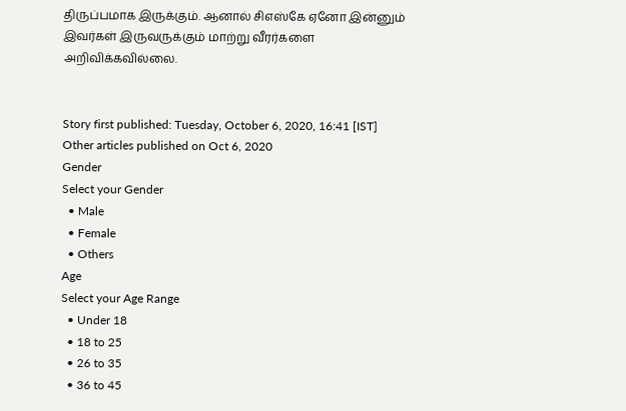திருப்பமாக இருக்கும். ஆனால் சிஎஸ்கே ஏனோ இன்னும் இவர்கள் இருவருக்கும் மாற்று வீரர்களை அறிவிக்கவில்லை.


Story first published: Tuesday, October 6, 2020, 16:41 [IST]
Other articles published on Oct 6, 2020
Gender
Select your Gender
  • Male
  • Female
  • Others
Age
Select your Age Range
  • Under 18
  • 18 to 25
  • 26 to 35
  • 36 to 45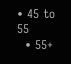• 45 to 55
  • 55+